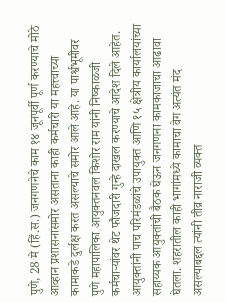पुणे, 28 मे (हिं.स.) जनगणनेचे काम १४ जूनपूर्वी पूर्ण करण्याचे मोठे आव्हान प्रशासनासमोर असताना काही कर्मचारी या महत्त्वाच्या कामाकडे दुर्लक्ष करत असल्याचे समोर आले आहे. या पार्श्वभूमीवर पुणे महापालिका आयुक्तनवल किशोर राम यांनी निष्काळजी कर्मचाऱ्यांवर थेट फौजदारी गुन्हे दाखल करण्याचे आदेश दिले आहेत. आयुक्तांनी पाच परिमंडळांचे उपायुक्त आणि १५ क्षेत्रीय कार्यालयांच्या सहाय्यक आयुक्तांची बैठक घेऊन जनगणना कामकाजाचा आढावा घेतला. शहरातील काही भागांमध्ये कामाचा वेग अत्यंत मंद असल्याबद्दल त्यांनी तीव्र नाराजी व्यक्त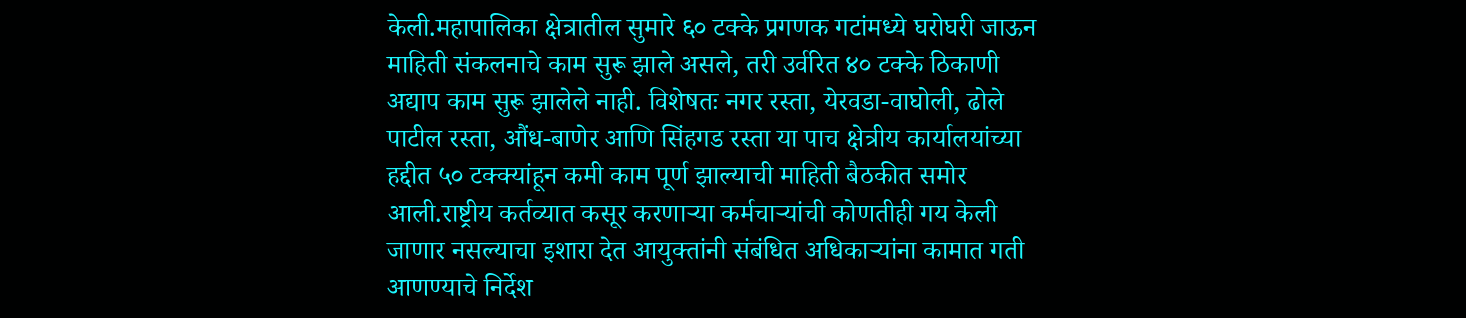केली.महापालिका क्षेत्रातील सुमारे ६० टक्के प्रगणक गटांमध्ये घरोघरी जाऊन माहिती संकलनाचे काम सुरू झाले असले, तरी उर्वरित ४० टक्के ठिकाणी अद्याप काम सुरू झालेले नाही. विशेषतः नगर रस्ता, येरवडा-वाघोली, ढोले पाटील रस्ता, औंध-बाणेर आणि सिंहगड रस्ता या पाच क्षेत्रीय कार्यालयांच्या हद्दीत ५० टक्क्यांहून कमी काम पूर्ण झाल्याची माहिती बैठकीत समोर आली.राष्ट्रीय कर्तव्यात कसूर करणाऱ्या कर्मचाऱ्यांची कोणतीही गय केली जाणार नसल्याचा इशारा देत आयुक्तांनी संबंधित अधिकाऱ्यांना कामात गती आणण्याचे निर्देश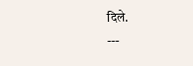दिले.
---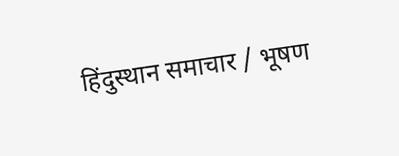हिंदुस्थान समाचार / भूषण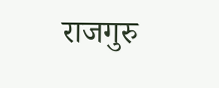राजगुरु